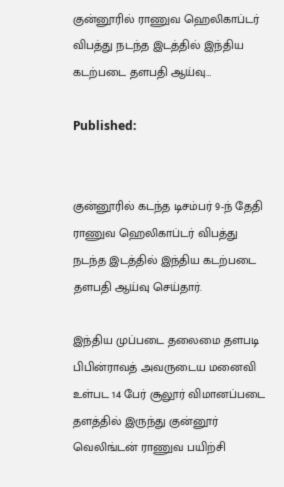குன்னூரில் ராணுவ ஹெலிகாப்டர் விபத்து நடந்த இடத்தில் இந்திய கடற்படை தளபதி ஆய்வு…

Published:


குன்னூரில் கடந்த டிசம்பர் 9-ந் தேதி
ராணுவ ஹெலிகாப்டர் விபத்து நடந்த இடத்தில் இந்திய கடற்படை தளபதி ஆய்வு செய்தார்.

இந்திய முப்படை தலைமை தளபடி பிபின்ராவத் அவருடைய மனைவி உள்பட 14 பேர் சூலூர் விமானப்படை தளத்தில் இருந்து குன்னூர் வெலிங்டன் ராணுவ பயிற்சி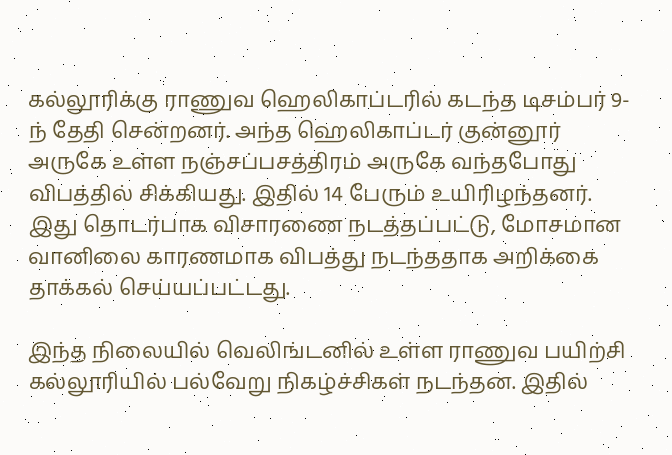கல்லூரிக்கு ராணுவ ஹெலிகாப்டரில் கடந்த டிசம்பர் 9-ந் தேதி சென்றனர். அந்த ஹெலிகாப்டர் குன்னூர் அருகே உள்ள நஞ்சப்பசத்திரம் அருகே வந்தபோது விபத்தில் சிக்கியது. இதில் 14 பேரும் உயிரிழந்தனர். இது தொடர்பாக விசாரணை நடத்தப்பட்டு, மோசமான வானிலை காரணமாக விபத்து நடந்ததாக அறிக்கை தாக்கல் செய்யப்பட்டது.

இந்த நிலையில் வெலிங்டனில் உள்ள ராணுவ பயிற்சி கல்லூரியில் பல்வேறு நிகழ்ச்சிகள் நடந்தன. இதில்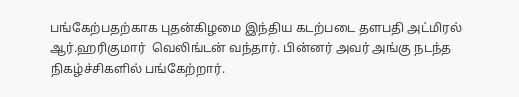பங்கேற்பதற்காக புதன்கிழமை இந்திய கடற்படை தளபதி அட்மிரல் ஆர்.ஹரிகுமார்  வெலிங்டன் வந்தார். பின்னர் அவர் அங்கு நடந்த நிகழ்ச்சிகளில் பங்கேற்றார்.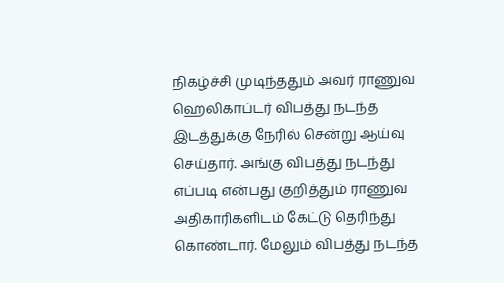நிகழ்ச்சி முடிந்ததும் அவர் ராணுவ ஹெலிகாப்டர் விபத்து நடந்த இடத்துக்கு நேரில் சென்று ஆய்வு செய்தார். அங்கு விபத்து நடந்து எப்படி என்பது குறித்தும் ராணுவ அதிகாரிகளிடம் கேட்டு தெரிந்து கொண்டார். மேலும் விபத்து நடந்த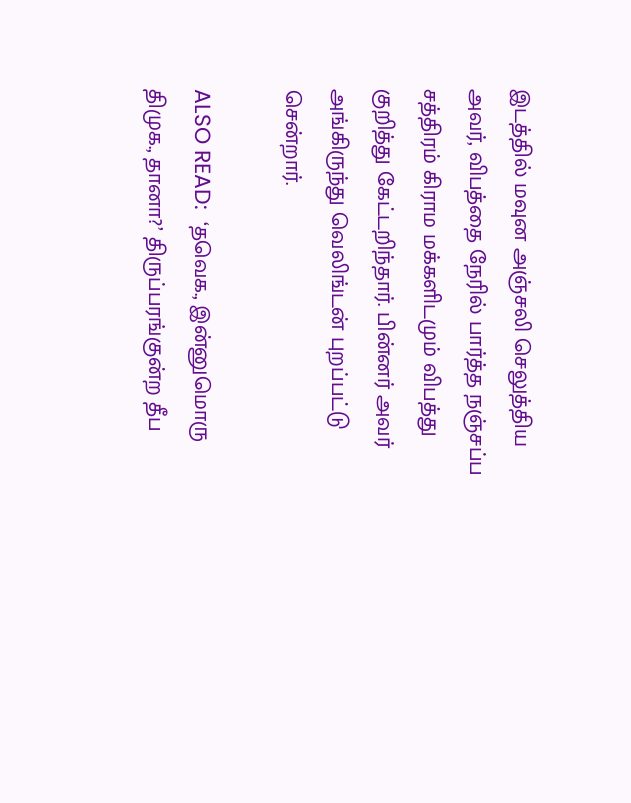இடத்தில் மவுன அஞ்சலி செலுத்திய அவர், விபத்தை நேரில் பார்த்த நஞ்சப்ப சத்திரம் கிராம மக்களிடமும் விபத்து குறித்து கேட்டறிந்தார். பின்னர் அவர் அங்கிருந்து வெலிங்டன் புறப்பட்டு சென்றார்.

ALSO READ:  ‘தவெக., இன்னுமொரு திமுக., தானா?’ திருப்பரங்குன்ற தீப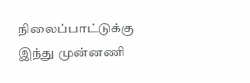நிலைப்பாட்டுக்கு இந்து முன்னணி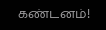கண்டனம்!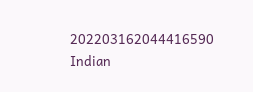202203162044416590 Indian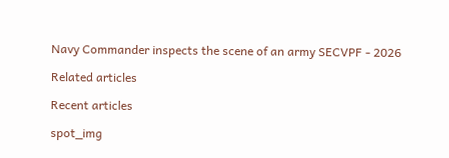Navy Commander inspects the scene of an army SECVPF - 2026

Related articles

Recent articles

spot_img